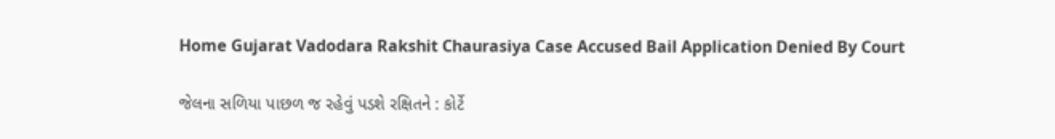Home Gujarat Vadodara Rakshit Chaurasiya Case Accused Bail Application Denied By Court

જેલના સળિયા પાછળ જ રહેવું પડશે રક્ષિતને : કોર્ટે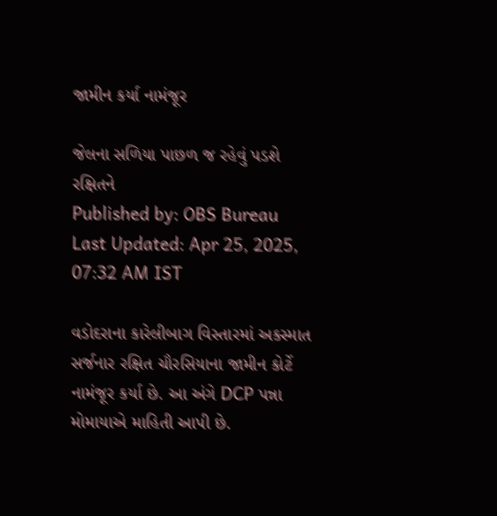જામીન કર્યા નામંજૂર

જેલના સળિયા પાછળ જ રહેવું પડશે રક્ષિતને
Published by: OBS Bureau
Last Updated: Apr 25, 2025, 07:32 AM IST

વડોદરાના કારેલીબાગ વિસ્તારમાં અકસ્માત સર્જનાર રક્ષિત ચૌરસિયાના જામીન કોર્ટે નામંજૂર કર્યા છે. આ અંગે DCP પન્ના મોમાયાએ માહિતી આપી છે.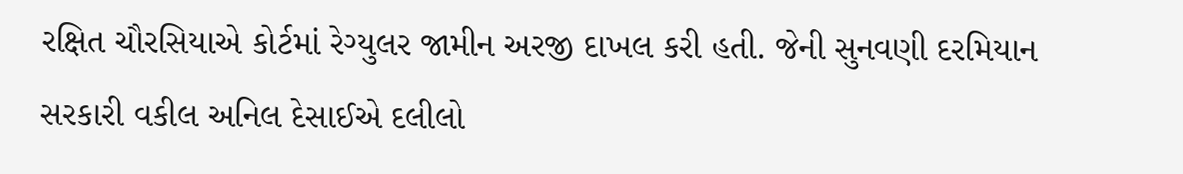રક્ષિત ચૌરસિયાએ કોર્ટમાં રેગ્યુલર જામીન અરજી દાખલ કરી હતી. જેની સુનવણી દરમિયાન સરકારી વકીલ અનિલ દેસાઈએ દલીલો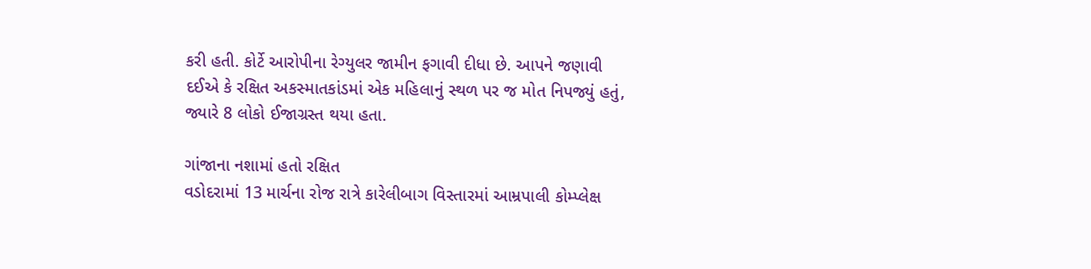કરી હતી. કોર્ટે આરોપીના રેગ્યુલર જામીન ફગાવી દીધા છે. આપને જણાવી દઈએ કે રક્ષિત અકસ્માતકાંડમાં એક મહિલાનું સ્થળ પર જ મોત નિપજ્યું હતું, જ્યારે 8 લોકો ઈજાગ્રસ્ત થયા હતા.

ગાંજાના નશામાં હતો રક્ષિત
વડોદરામાં 13 માર્ચના રોજ રાત્રે કારેલીબાગ વિસ્તારમાં આમ્રપાલી કોમ્પ્લેક્ષ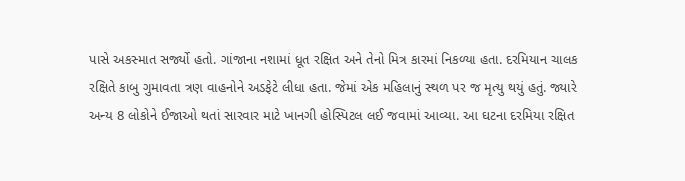પાસે અકસ્માત સર્જ્યો હતો. ગાંજાના નશામાં ધૂત રક્ષિત અને તેનો મિત્ર કારમાં નિકળ્યા હતા. દરમિયાન ચાલક રક્ષિતે કાબુ ગુમાવતા ત્રણ વાહનોને અડફેટે લીધા હતા. જેમાં એક મહિલાનું સ્થળ પર જ મૃત્યુ થયું હતું. જ્યારે અન્ય 8 લોકોને ઈજાઓ થતાં સારવાર માટે ખાનગી હોસ્પિટલ લઈ જવામાં આવ્યા. આ ઘટના દરમિયા રક્ષિત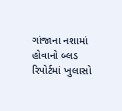ગાંજાના નશામાં હોવાનો બ્લડ રિપોર્ટમાં ખુલાસો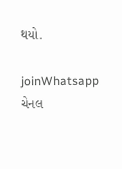થયો.

joinWhatsapp ચેનલ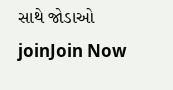સાથે જોડાઓ
joinJoin Now